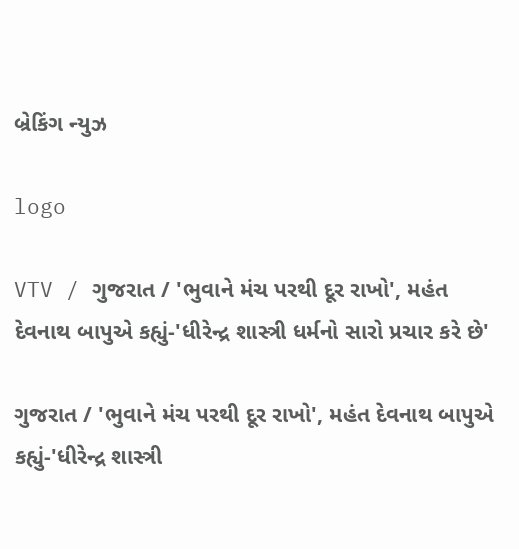બ્રેકિંગ ન્યુઝ

logo

VTV / ગુજરાત / 'ભુવાને મંચ પરથી દૂર રાખો', મહંત દેવનાથ બાપુએ કહ્યું-'ધીરેન્દ્ર શાસ્ત્રી ધર્મનો સારો પ્રચાર કરે છે'

ગુજરાત / 'ભુવાને મંચ પરથી દૂર રાખો', મહંત દેવનાથ બાપુએ કહ્યું-'ધીરેન્દ્ર શાસ્ત્રી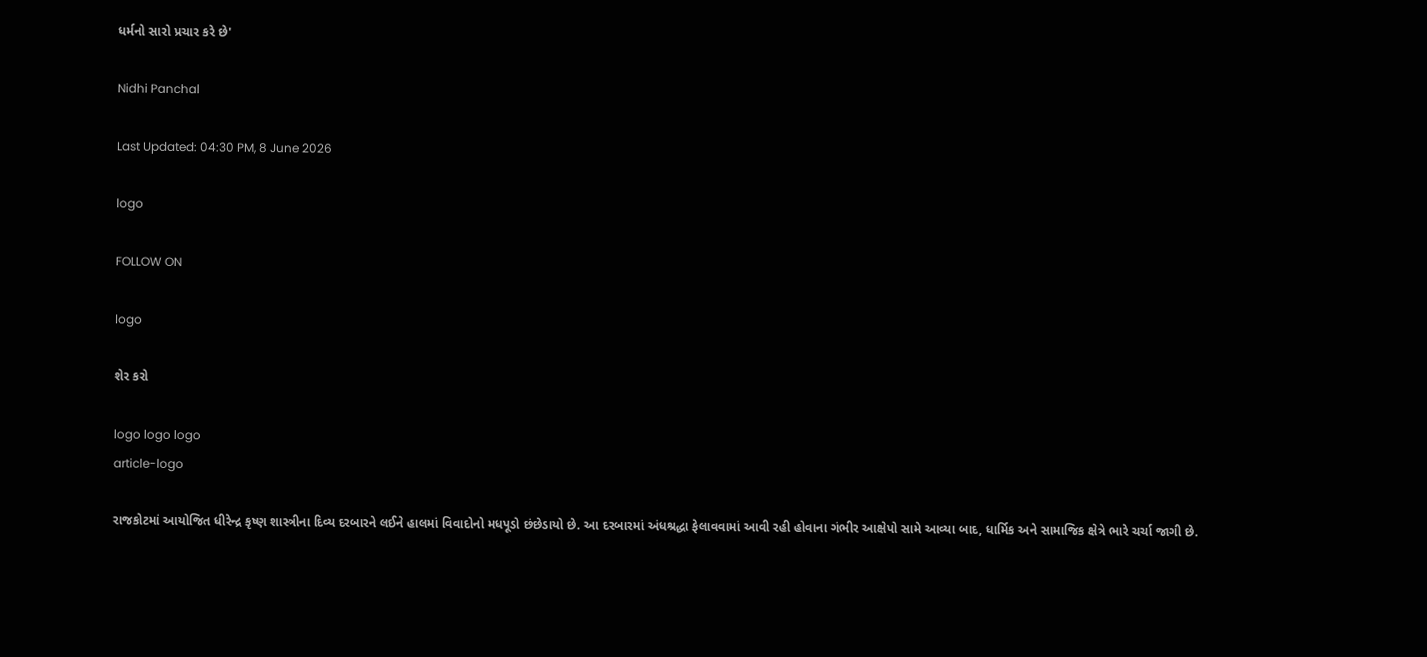ધર્મનો સારો પ્રચાર કરે છે'

Nidhi Panchal

Last Updated: 04:30 PM, 8 June 2026

logo

FOLLOW ON

logo

શેર કરો

logo logo logo
article-logo

રાજકોટમાં આયોજિત ધીરેન્દ્ર કૃષ્ણ શાસ્ત્રીના દિવ્ય દરબારને લઈને હાલમાં વિવાદોનો મધપૂડો છંછેડાયો છે. આ દરબારમાં અંધશ્રદ્ધા ફેલાવવામાં આવી રહી હોવાના ગંભીર આક્ષેપો સામે આવ્યા બાદ, ધાર્મિક અને સામાજિક ક્ષેત્રે ભારે ચર્ચા જાગી છે.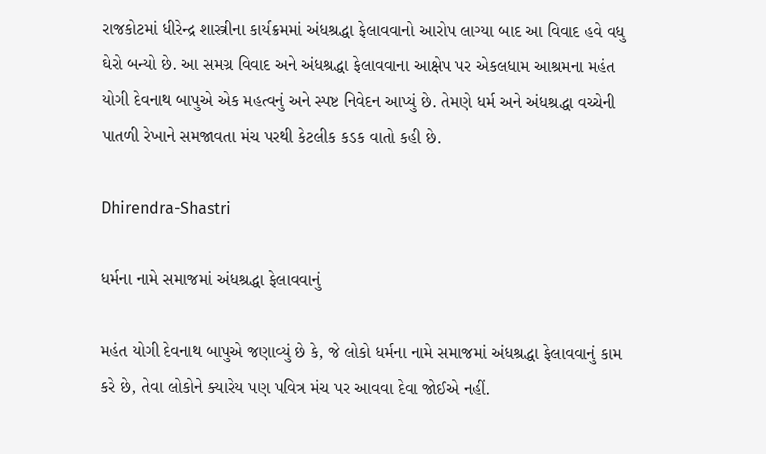રાજકોટમાં ધીરેન્દ્ર શાસ્ત્રીના કાર્યક્રમમાં અંધશ્રદ્ધા ફેલાવવાનો આરોપ લાગ્યા બાદ આ વિવાદ હવે વધુ ઘેરો બન્યો છે. આ સમગ્ર વિવાદ અને અંધશ્રદ્ધા ફેલાવવાના આક્ષેપ પર એકલધામ આશ્રમના મહંત યોગી દેવનાથ બાપુએ એક મહત્વનું અને સ્પષ્ટ નિવેદન આપ્યું છે. તેમણે ધર્મ અને અંધશ્રદ્ધા વચ્ચેની પાતળી રેખાને સમજાવતા મંચ પરથી કેટલીક કડક વાતો કહી છે.

Dhirendra-Shastri

ધર્મના નામે સમાજમાં અંધશ્રદ્ધા ફેલાવવાનું

મહંત યોગી દેવનાથ બાપુએ જણાવ્યું છે કે, જે લોકો ધર્મના નામે સમાજમાં અંધશ્રદ્ધા ફેલાવવાનું કામ કરે છે, તેવા લોકોને ક્યારેય પણ પવિત્ર મંચ પર આવવા દેવા જોઈએ નહીં.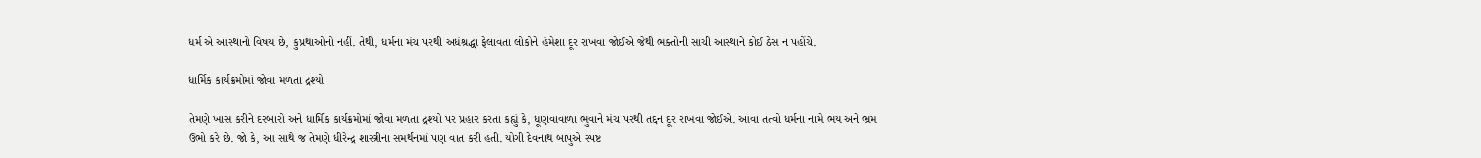ધર્મ એ આસ્થાનો વિષય છે, કુપ્રથાઓનો નહીં. તેથી, ધર્મના મંચ પરથી અધંશ્રદ્ધા ફેલાવતા લોકોને હંમેશા દૂર રાખવા જોઈએ જેથી ભક્તોની સાચી આસ્થાને કોઈ ઠેસ ન પહોંચે.

ધાર્મિક કાર્યક્રમોમાં જોવા મળતા દ્રશ્યો

તેમણે ખાસ કરીને દરબારો અને ધાર્મિક કાર્યક્રમોમાં જોવા મળતા દ્રશ્યો પર પ્રહાર કરતા કહ્યું કે, ધૂણવાવાળા ભુવાને મંચ પરથી તદ્દન દૂર રાખવા જોઈએ. આવા તત્વો ધર્મના નામે ભય અને ભ્રમ ઉભો કરે છે. જો કે, આ સાથે જ તેમણે ધીરેન્દ્ર શાસ્ત્રીના સમર્થનમાં પણ વાત કરી હતી. યોગી દેવનાથ બાપુએ સ્પષ્ટ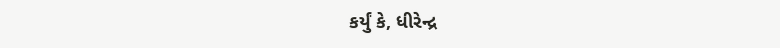કર્યું કે, ધીરેન્દ્ર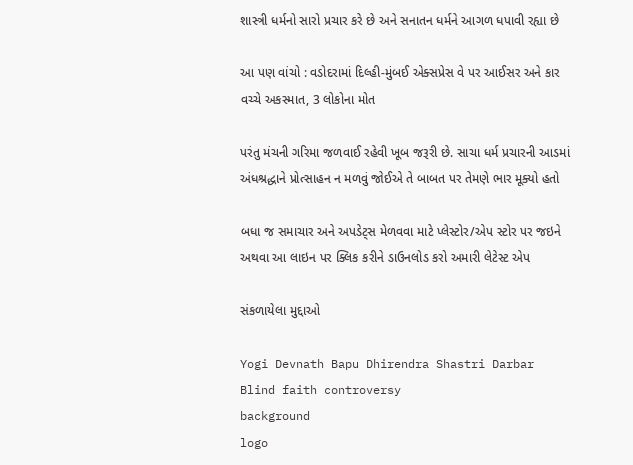શાસ્ત્રી ધર્મનો સારો પ્રચાર કરે છે અને સનાતન ધર્મને આગળ ધપાવી રહ્યા છે

આ પણ વાંચો : વડોદરામાં દિલ્હી-મુંબઈ એક્સપ્રેસ વે પર આઈસર અને કાર વચ્ચે અકસ્માત, 3 લોકોના મોત

પરંતુ મંચની ગરિમા જળવાઈ રહેવી ખૂબ જરૂરી છે. સાચા ધર્મ પ્રચારની આડમાં અંધશ્રદ્ધાને પ્રોત્સાહન ન મળવું જોઈએ તે બાબત પર તેમણે ભાર મૂક્યો હતો

બધા જ સમાચાર અને અપડેટ્સ મેળવવા માટે પ્લેસ્ટોર/એપ સ્ટોર પર જઇને અથવા આ લાઇન પર ક્લિક કરીને ડાઉનલોડ કરો અમારી લેટેસ્ટ એપ

સંકળાયેલા મુદ્દાઓ

Yogi Devnath Bapu Dhirendra Shastri Darbar Blind faith controversy
background
logo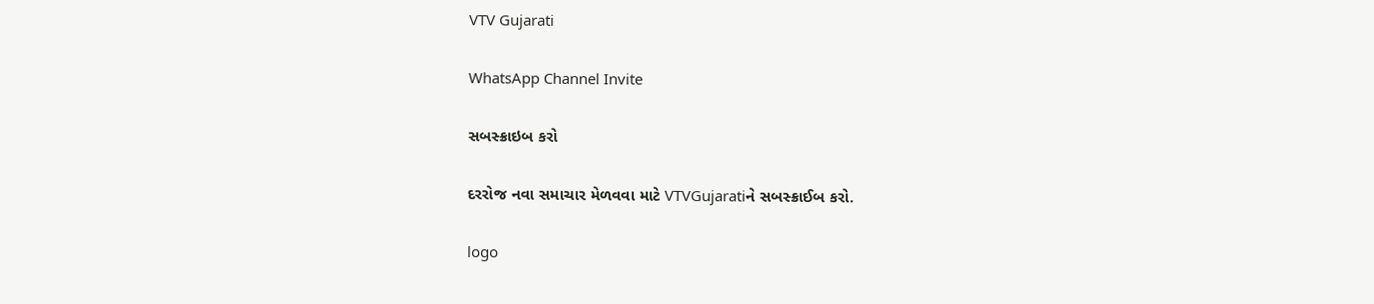VTV Gujarati

WhatsApp Channel Invite

સબસ્ક્રાઇબ કરો

દરરોજ નવા સમાચાર મેળવવા માટે VTVGujaratiને સબસ્ક્રાઈબ કરો.

logo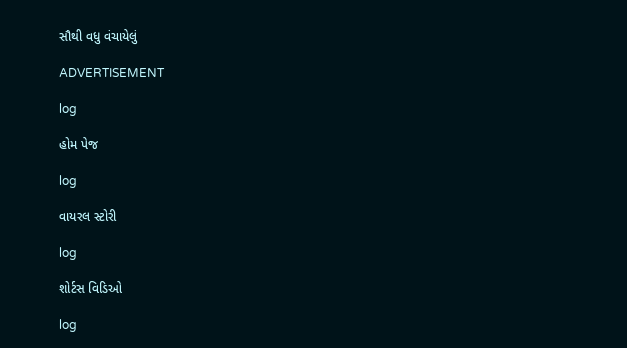સૌથી વધુ વંચાયેલું

ADVERTISEMENT

log

હોમ પેજ

log

વાયરલ સ્ટોરી

log

શોર્ટસ વિડિઓ

log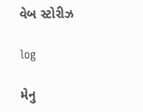વેબ સ્ટોરીઝ

log

મેનુ